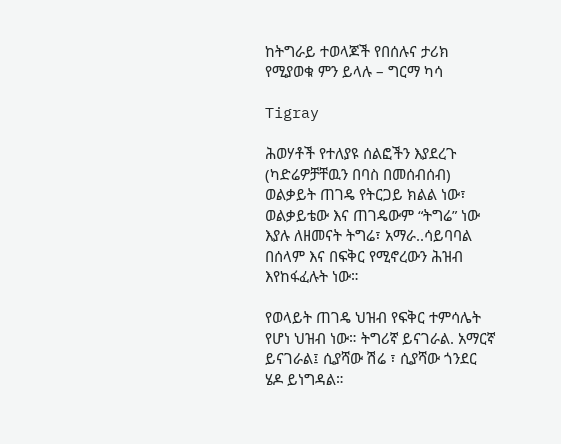ከትግራይ ተወላጆች የበሰሉና ታሪክ የሚያወቁ ምን ይላሉ – ግርማ ካሳ

Tigray

ሕወሃቶች የተለያዩ ሰልፎችን እያደረጉ (ካድሬዎቻቸዉን በባስ በመሰብሰብ) ወልቃይት ጠገዴ የትርጋይ ክልል ነው፣ ወልቃይቴው እና ጠገዴውም “ትግሬ” ነው እያሉ ለዘመናት ትግሬ፣ አማራ..ሳይባባል በሰላም እና በፍቅር የሚኖረውን ሕዝብ እየከፋፈሉት ነው።

የወላይት ጠገዴ ህዝብ የፍቅር ተምሳሌት የሆነ ህዝብ ነው። ትግሪኛ ይናገራል. አማርኛ ይናገራል፤ ሲያሻው ሽሬ ፣ ሲያሻው ጎንደር ሄዶ ይነግዳል።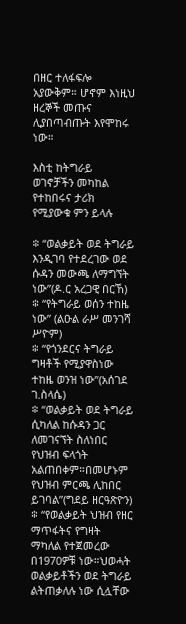በዘር ተለፋፍሎ አያውቅም። ሆኖም እነዚህ ዘረኞች መጡና ሊያበጣብጡት እየሞከሩ ነው።

እስቲ ከትግራይ ወገኖቻችን መካከል የተከበሩና ታሪክ የሚያውቁ ምን ይላሉ

፨ “ወልቃይት ወደ ትግራይ እንዲገባ የተደረገው ወደ ሱዳን መውጫ ለማግኘት ነው”(ዶ.ር አረጋዊ በርኸ)
፨ “የትግራይ ወሰን ተከዜ ነው” (ልዑል ራሥ መንገሻ ሥዮም)
፨ “የጎንደርና ትግራይ ግዛቶች የሚያዋስነው ተከዜ ወንዝ ነው”(አሰገደ ገ.ስላሴ)
፨ “ወልቃይት ወደ ትግራይ ሲካለል ከሱዳን ጋር ለመገናኘት ስለነበር የህዝብ ፍላጎት አልጠበቀም።በመሆኑም የህዝብ ምርጫ ሊከበር ይገባል”(ግደይ ዘርዓጽዮን)
፨ “የወልቃይት ህዝብ የዘር ማጥፋትና የግዛት ማካለል የተጀመረው በ1970ዎቹ ነው።ህወሓት ወልቃይቶችን ወደ ትግራይ ልትጠቃለሉ ነው ሲሏቸው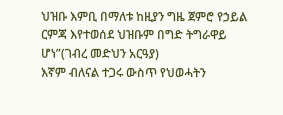ህዝቡ እምቢ በማለቱ ከዚያን ግዜ ጀምሮ የኃይል ርምጃ እየተወሰደ ህዝቡም በግድ ትግራዋይ ሆነ”(ገብረ መድህን አርዓያ)
እኛም ብለናል ተጋሩ ውስጥ የህወሓትን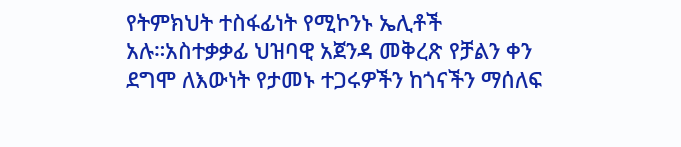የትምክህት ተስፋፊነት የሚኮንኑ ኤሊቶች አሉ።አስተቃቃፊ ህዝባዊ አጀንዳ መቅረጽ የቻልን ቀን ደግሞ ለእውነት የታመኑ ተጋሩዎችን ከጎናችን ማሰለፍ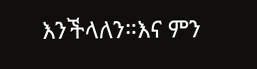እንችላለን።እና ምን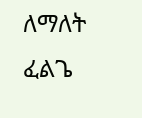ለማለት ፈልጌ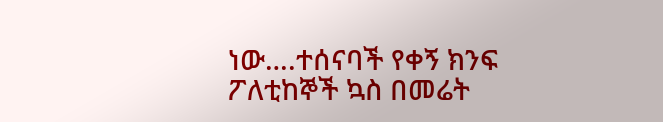ነው….ተሰናባች የቀኝ ክንፍ ፖለቲከኞች ኳስ በመሬት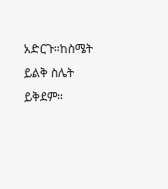አድርጉ።ከስሜት ይልቅ ስሌት ይቅደም።